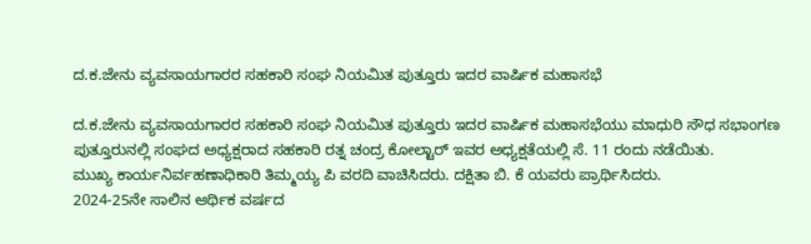ದ.ಕ.ಜೇನು ವ್ಯವಸಾಯಗಾರರ ಸಹಕಾರಿ ಸಂಘ ನಿಯಮಿತ ಪುತ್ತೂರು ಇದರ ವಾರ್ಷಿಕ ಮಹಾಸಭೆ

ದ.ಕ.ಜೇನು ವ್ಯವಸಾಯಗಾರರ ಸಹಕಾರಿ ಸಂಘ ನಿಯಮಿತ ಪುತ್ತೂರು ಇದರ ವಾರ್ಷಿಕ ಮಹಾಸಭೆಯು ಮಾಧುರಿ ಸೌಧ ಸಭಾಂಗಣ ಪುತ್ತೂರುನಲ್ಲಿ ಸಂಘದ ಅಧ್ಯಕ್ಷರಾದ ಸಹಕಾರಿ ರತ್ನ ಚಂದ್ರ ಕೋಲ್ಟಾರ್ ಇವರ ಅಧ್ಯಕ್ಷತೆಯಲ್ಲಿ ಸೆ. 11 ರಂದು ನಡೆಯಿತು.
ಮುಖ್ಯ ಕಾರ್ಯನಿರ್ವಹಣಾಧಿಕಾರಿ ತಿಮ್ಮಯ್ಯ ಪಿ ವರದಿ ವಾಚಿಸಿದರು. ದಕ್ಷಿತಾ ಬಿ. ಕೆ ಯವರು ಪ್ರಾರ್ಥಿಸಿದರು.
2024-25ನೇ ಸಾಲಿನ ಆರ್ಥಿಕ ವರ್ಷದ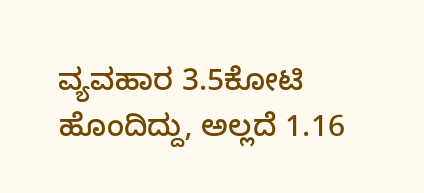ವ್ಯವಹಾರ 3.5ಕೋಟಿ ಹೊಂದಿದ್ದು, ಅಲ್ಲದೆ 1.16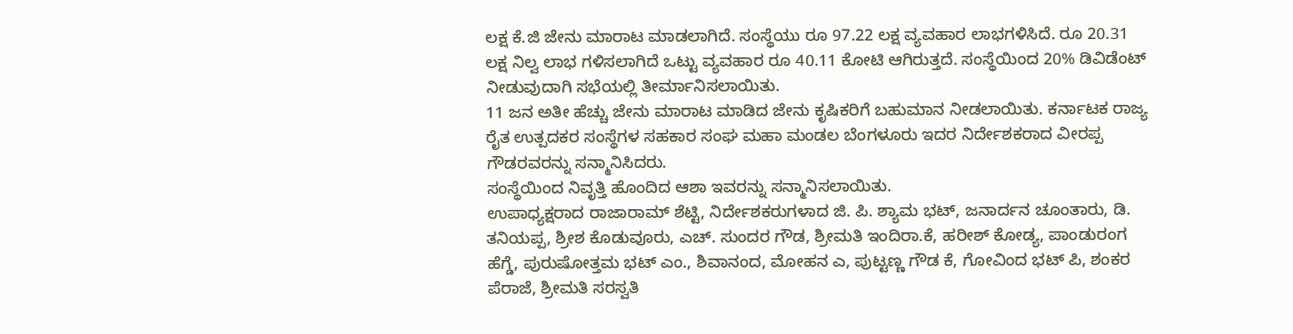ಲಕ್ಷ ಕೆ.ಜಿ ಜೇನು ಮಾರಾಟ ಮಾಡಲಾಗಿದೆ. ಸಂಸ್ಥೆಯು ರೂ 97.22 ಲಕ್ಷ ವ್ಯವಹಾರ ಲಾಭಗಳಿಸಿದೆ. ರೂ 20.31 ಲಕ್ಷ ನಿಲ್ವ ಲಾಭ ಗಳಿಸಲಾಗಿದೆ ಒಟ್ಟು ವ್ಯವಹಾರ ರೂ 40.11 ಕೋಟಿ ಆಗಿರುತ್ತದೆ. ಸಂಸ್ಥೆಯಿಂದ 20% ಡಿವಿಡೆಂಟ್ ನೀಡುವುದಾಗಿ ಸಭೆಯಲ್ಲಿ ತೀರ್ಮಾನಿಸಲಾಯಿತು.
11 ಜನ ಅತೀ ಹೆಚ್ಚು ಜೇನು ಮಾರಾಟ ಮಾಡಿದ ಜೇನು ಕೃಷಿಕರಿಗೆ ಬಹುಮಾನ ನೀಡಲಾಯಿತು. ಕರ್ನಾಟಕ ರಾಜ್ಯ ರೈತ ಉತ್ಪದಕರ ಸಂಸ್ಥೆಗಳ ಸಹಕಾರ ಸಂಘ ಮಹಾ ಮಂಡಲ ಬೆಂಗಳೂರು ಇದರ ನಿರ್ದೇಶಕರಾದ ವೀರಪ್ಪ ಗೌಡರವರನ್ನು ಸನ್ಮಾನಿಸಿದರು.
ಸಂಸ್ಥೆಯಿಂದ ನಿವೃತ್ತಿ ಹೊಂದಿದ ಆಶಾ ಇವರನ್ನು ಸನ್ಮಾನಿಸಲಾಯಿತು.
ಉಪಾಧ್ಯಕ್ಷರಾದ ರಾಜಾರಾಮ್ ಶೆಟ್ಟಿ, ನಿರ್ದೇಶಕರುಗಳಾದ ಜಿ. ಪಿ. ಶ್ಯಾಮ ಭಟ್, ಜನಾರ್ದನ ಚೂಂತಾರು, ಡಿ. ತನಿಯಪ್ಪ, ಶ್ರೀಶ ಕೊಡುವೂರು, ಎಚ್‌. ಸುಂದರ ಗೌಡ, ಶ್ರೀಮತಿ ಇಂದಿರಾ.ಕೆ, ಹರೀಶ್ ಕೋಡ್ಯ, ಪಾಂಡುರಂಗ ಹೆಗ್ಡೆ, ಪುರುಷೋತ್ತಮ ಭಟ್ ಎಂ., ಶಿವಾನಂದ, ಮೋಹನ ಎ, ಪುಟ್ಟಣ್ಣ ಗೌಡ ಕೆ, ಗೋವಿಂದ ಭಟ್ ಪಿ, ಶಂಕರ ಪೆರಾಜೆ, ಶ್ರೀಮತಿ ಸರಸ್ವತಿ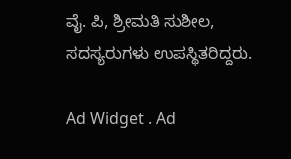ವೈ. ಪಿ, ಶ್ರೀಮತಿ ಸುಶೀಲ, ಸದಸ್ಯರುಗಳು ಉಪಸ್ಥಿತರಿದ್ದರು.

Ad Widget . Ad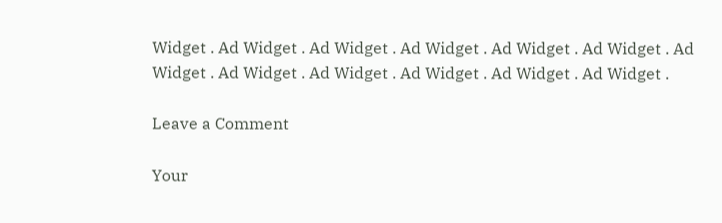Widget . Ad Widget . Ad Widget . Ad Widget . Ad Widget . Ad Widget . Ad Widget . Ad Widget . Ad Widget . Ad Widget . Ad Widget . Ad Widget .

Leave a Comment

Your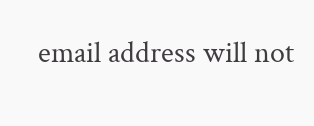email address will not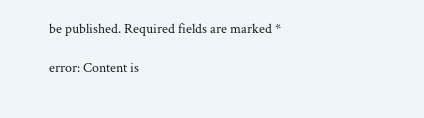be published. Required fields are marked *

error: Content is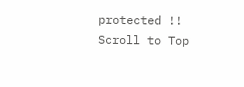protected !!
Scroll to Top